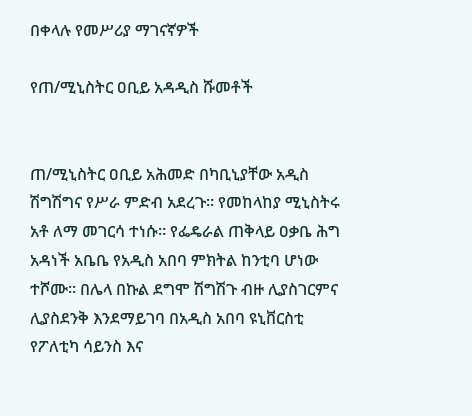በቀላሉ የመሥሪያ ማገናኛዎች

የጠ/ሚኒስትር ዐቢይ አዳዲስ ሹመቶች


ጠ/ሚኒስትር ዐቢይ አሕመድ በካቢኒያቸው አዲስ ሽግሽግና የሥራ ምድብ አደረጉ። የመከላከያ ሚኒስትሩ አቶ ለማ መገርሳ ተነሱ። የፌዴራል ጠቅላይ ዐቃቤ ሕግ አዳነች አቤቤ የአዲስ አበባ ምክትል ከንቲባ ሆነው ተሾሙ። በሌላ በኩል ደግሞ ሽግሽጉ ብዙ ሊያስገርምና ሊያስደንቅ እንደማይገባ በአዲስ አበባ ዩኒቨርስቲ የፖለቲካ ሳይንስ እና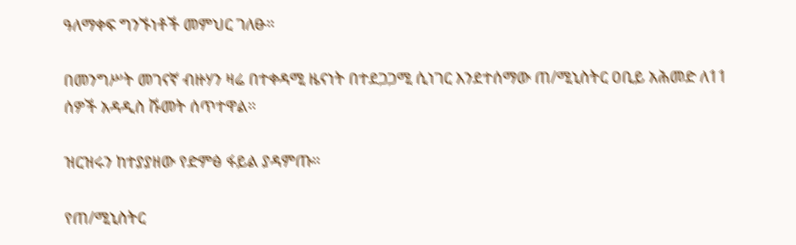ዓለማቀፍ ግንኙነቶች መምህር ገለፁ።

በመንግሥት መገናኛ ብዙሃን ዛሬ በተቀዳሚ ዜናነት በተደጋጋሚ ሲነገር እንደተሰማው ጠ/ሚኒስትር ዐቢይ አሕመድ ለ11 ሰዎች አዳዲስ ሹመት ሰጥተዋል።

ዝርዝሩን ከተያያዘው የድምፅ ፋይል ያዳምጡ።

የጠ/ሚኒስትር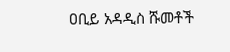ዐቢይ አዳዲስ ሹመቶች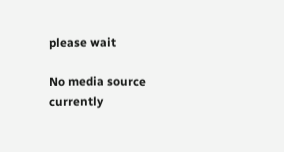please wait

No media source currently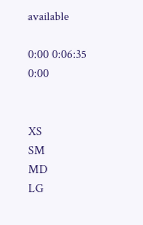available

0:00 0:06:35 0:00


XS
SM
MD
LG